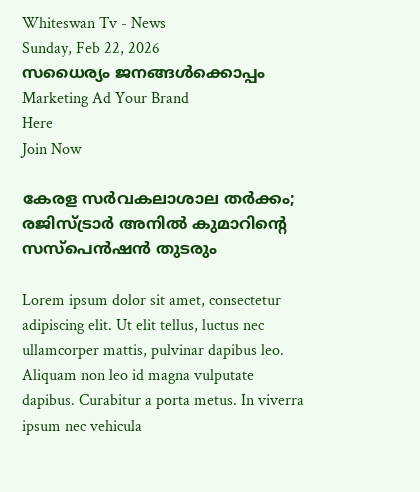Whiteswan Tv - News
Sunday, Feb 22, 2026
സധൈര്യം ജനങ്ങൾക്കൊപ്പം
Marketing Ad Your Brand
Here
Join Now

കേരള സർവകലാശാല തർക്കം; രജിസ്ട്രാർ അനിൽ കുമാറിന്റെ സസ്‌‌പെൻഷൻ തുടരും

Lorem ipsum dolor sit amet, consectetur adipiscing elit. Ut elit tellus, luctus nec ullamcorper mattis, pulvinar dapibus leo. Aliquam non leo id magna vulputate dapibus. Curabitur a porta metus. In viverra ipsum nec vehicula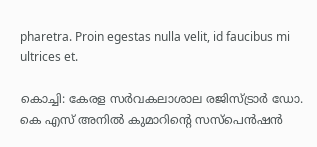pharetra. Proin egestas nulla velit, id faucibus mi ultrices et.

കൊച്ചി: കേരള സർവകലാശാല രജിസ്ട്രാർ ഡോ. കെ എസ് അനിൽ കുമാറിന്റെ സസ്‌പെൻഷൻ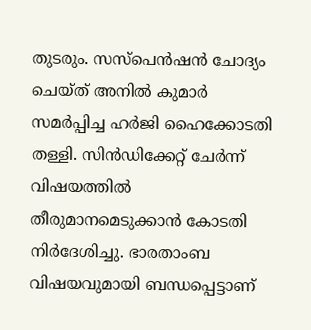തുടരും. സസ്‌പെൻഷൻ ചോദ്യം ചെയ്ത് അനിൽ കുമാർ സമർപ്പിച്ച ഹർജി ഹൈക്കോടതി തള്ളി. സിൻഡിക്കേറ്റ് ചേർന്ന് വിഷയത്തിൽ തീരുമാനമെടുക്കാൻ കോടതി നിർദേശിച്ചു. ഭാരതാംബ വിഷയവുമായി ബന്ധപ്പെട്ടാണ്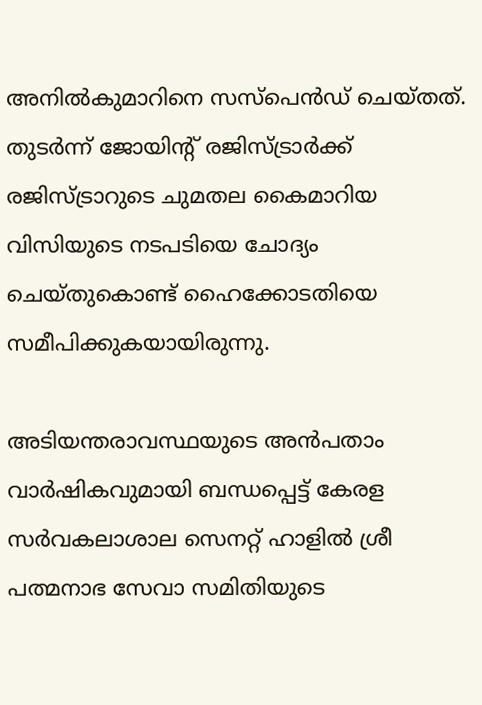അനിൽകുമാറിനെ സസ്‌പെൻഡ് ചെയ്തത്. തുടർന്ന്‌ ജോയിന്റ് രജിസ്ട്രാർക്ക് രജിസ്ട്രാറുടെ ചുമതല കൈമാറിയ വിസിയുടെ നടപടിയെ ചോദ്യം ചെയ്തുകൊണ്ട് ഹൈക്കോടതിയെ സമീപിക്കുകയായിരുന്നു.

അടിയന്തരാവസ്ഥയുടെ അൻപതാം വാർഷികവുമായി ബന്ധപ്പെട്ട് കേരള സർവകലാശാല സെനറ്റ് ഹാളിൽ ശ്രീ പത്മനാഭ സേവാ സമിതിയുടെ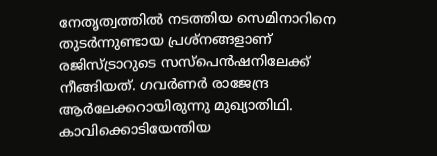നേതൃത്വത്തില്‍ നടത്തിയ സെമിനാറിനെ തുടർന്നുണ്ടായ പ്രശ്നങ്ങളാണ് രജിസ്ട്രാറുടെ സസ്‌പെൻഷനിലേക്ക് നീങ്ങിയത്. ഗവർണർ രാജേന്ദ്ര ആർലേക്കറായിരുന്നു മുഖ്യാതിഥി. കാവിക്കൊടിയേന്തിയ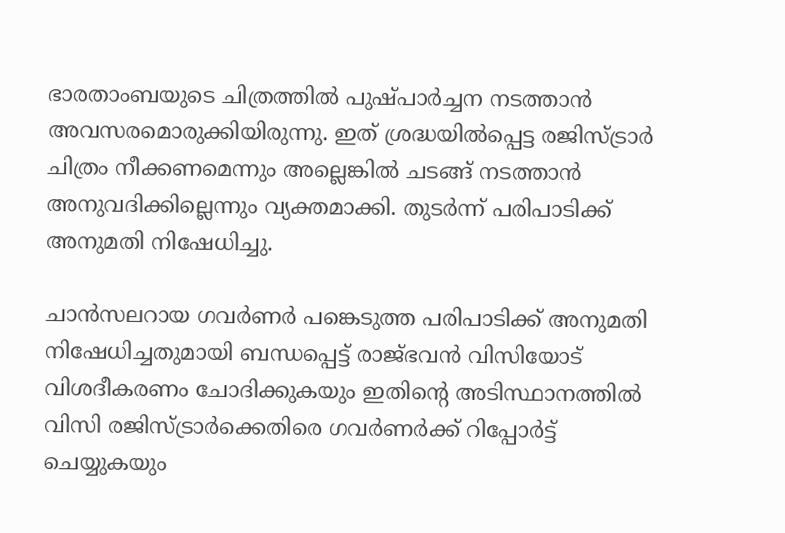ഭാരതാംബയുടെ ചിത്രത്തിൽ പുഷ്പാർച്ചന നടത്താൻ അവസരമൊരുക്കിയിരുന്നു. ഇത് ശ്രദ്ധയിൽപ്പെട്ട രജിസ്ട്രാർ ചിത്രം നീക്കണമെന്നും അല്ലെങ്കിൽ ചടങ്ങ് നടത്താൻ അനുവദിക്കില്ലെന്നും വ്യക്തമാക്കി. തുടർന്ന് പരിപാടിക്ക് അനുമതി നിഷേധിച്ചു.

ചാൻസലറായ ഗവർണർ പങ്കെടുത്ത പരിപാടിക്ക് അനുമതി നിഷേധിച്ചതുമായി ബന്ധപ്പെട്ട് രാജ്ഭവൻ വിസിയോട് വിശദീകരണം ചോദിക്കുകയും ഇതിന്റെ അടിസ്ഥാനത്തിൽ വിസി രജിസ്ട്രാർക്കെതിരെ ഗവർണർക്ക് റിപ്പോർട്ട് ചെയ്യുകയും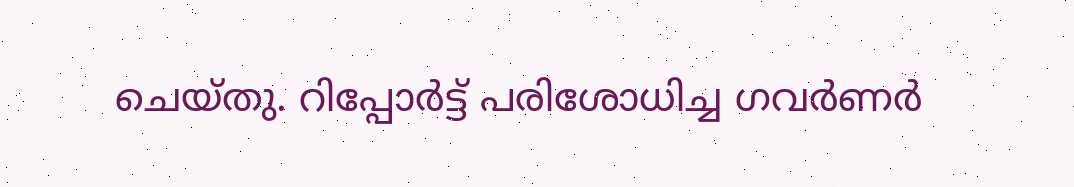ചെയ്തു. റിപ്പോർട്ട് പരിശോധിച്ച ഗവർണർ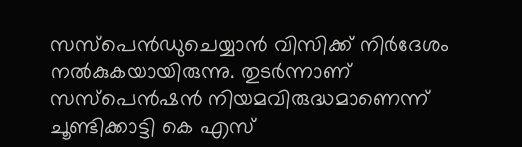സസ്പെൻഡുചെയ്യാൻ വിസിക്ക് നിർദേശം നൽകുകയായിരുന്നു. തുടർന്നാണ് സസ്‌പെൻഷൻ നിയമവിരുദ്ധമാണെന്ന് ചൂണ്ടിക്കാട്ടി കെ എസ്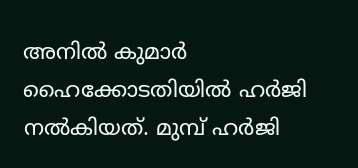അനിൽ കുമാർ ഹൈക്കോടതിയിൽ ഹർജി നൽകിയത്. മുമ്പ് ഹർജി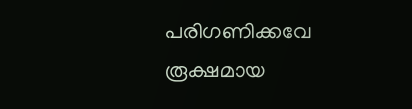പരിഗണിക്കവേ രൂക്ഷമായ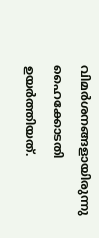വിമർശനങ്ങളായിരുന്നു ഹൈക്കോടതി ഉയർത്തിയത്.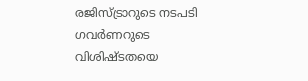രജിസ്ട്രാറുടെ നടപടി ഗവർണറുടെ വിശിഷ്ടതയെ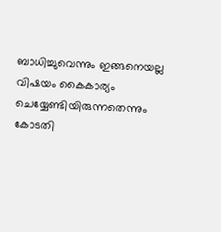ബാധിച്ചുവെന്നും ഇങ്ങനെയല്ല വിഷയം കൈകാര്യം ചെയ്യേണ്ടിയിരുന്നതെന്നും കോടതി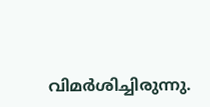വിമർശിച്ചിരുന്നു.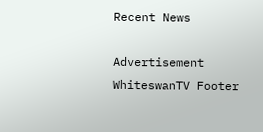Recent News

Advertisement
WhiteswanTV Footer